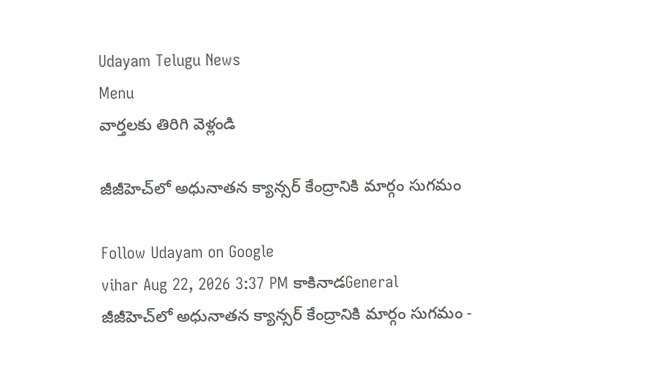Udayam Telugu News
Menu
వార్తలకు తిరిగి వెళ్లండి

జీజీహెచ్‌లో అధునాతన క్యాన్సర్ కేంద్రానికి మార్గం సుగమం

Follow Udayam on Google
vihar Aug 22, 2026 3:37 PM కాకినాడGeneral
జీజీహెచ్‌లో అధునాతన క్యాన్సర్ కేంద్రానికి మార్గం సుగమం -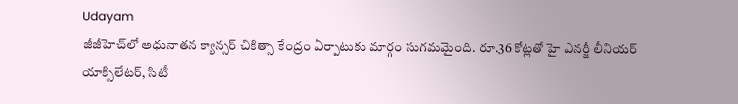Udayam
జీజీహెచ్‌లో అధునాతన క్యాన్సర్ చికిత్సా కేంద్రం ఏర్పాటుకు మార్గం సుగమమైంది. రూ.36 కోట్లతో హై ఎనర్జీ లీనియర్ యాక్సిలేటర్, సిటీ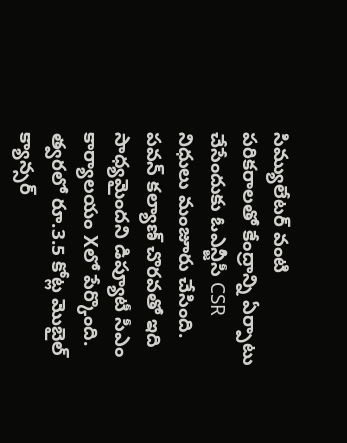సిమ్యులేటర్ వంటి పరికరాలతో కేంద్రాన్ని ఏర్పాటు చేసేందుకు ఓఎన్జీసీ CSR నిధులు మంజూరు చేసింది. పవన్ కల్యాణ్ చొరవతో ఇది సాధ్యమైందని డిప్యూటీ సీఎం కార్యాలయం Xలో పేర్కొంది. త్వరలో రూ.3.5 కోట్ల మొబైల్ క్యాన్సర్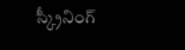స్క్రీనింగ్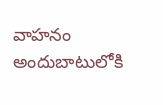వాహనం అందుబాటులోకి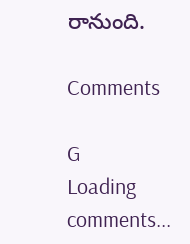రానుంది.

Comments

G
Loading comments...